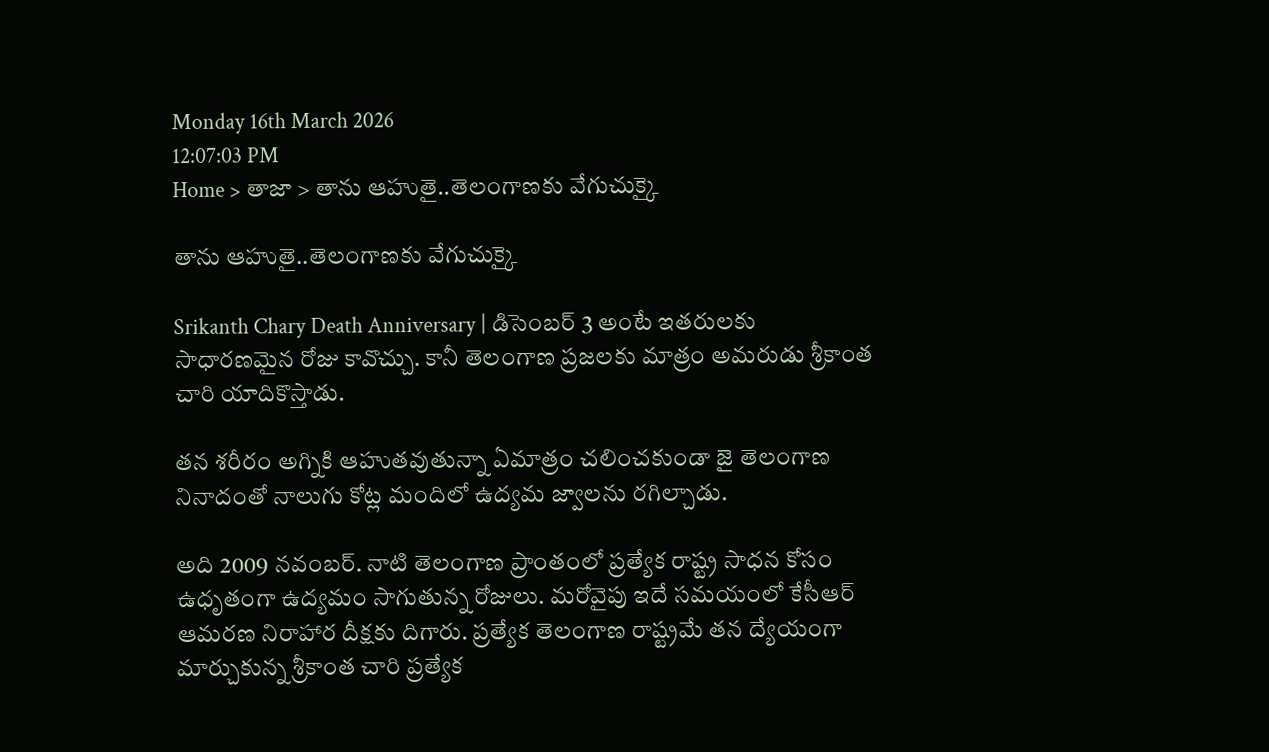Monday 16th March 2026
12:07:03 PM
Home > తాజా > తాను ఆహుతై..తెలంగాణకు వేగుచుక్కై

తాను ఆహుతై..తెలంగాణకు వేగుచుక్కై

Srikanth Chary Death Anniversary | డిసెంబర్ 3 అంటే ఇతరులకు సాధారణమైన రోజు కావొచ్చు. కానీ తెలంగాణ ప్రజలకు మాత్రం అమరుడు శ్రీకాంత చారి యాదికొస్తాడు.

తన శరీరం అగ్నికి ఆహుతవుతున్నా ఏమాత్రం చలించకుండా జై తెలంగాణ నినాదంతో నాలుగు కోట్ల మందిలో ఉద్యమ జ్వాలను రగిల్చాడు.

అది 2009 నవంబర్. నాటి తెలంగాణ ప్రాంతంలో ప్రత్యేక రాష్ట్ర సాధన కోసం ఉధృతంగా ఉద్యమం సాగుతున్న రోజులు. మరోవైపు ఇదే సమయంలో కేసీఆర్ ఆమరణ నిరాహార దీక్షకు దిగారు. ప్రత్యేక తెలంగాణ రాష్ట్రమే తన ద్యేయంగా మార్చుకున్న శ్రీకాంత చారి ప్రత్యేక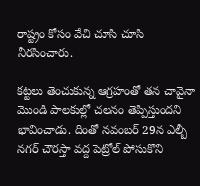రాష్ట్రం కోసం వేచి చూసి చూసి నీరసించారు.

కట్టలు తెంచుకున్న ఆగ్రహంతో తన చావైనా మొండి పాలకుల్లో చలనం తెప్పిస్తుందని భావించాడు. దింతో నవంబర్ 29న ఎల్బీ నగర్ చౌరస్తా వద్ద పెట్రోల్ పోసుకొని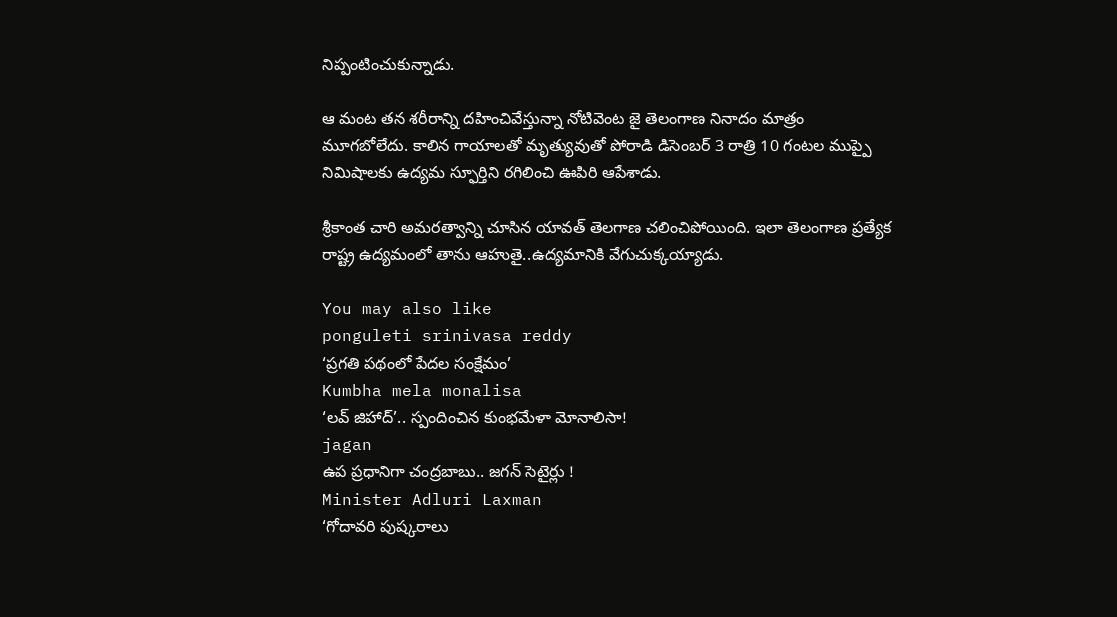నిప్పంటించుకున్నాడు.

ఆ మంట తన శరీరాన్ని దహించివేస్తున్నా నోటివెంట జై తెలంగాణ నినాదం మాత్రం మూగబోలేదు. కాలిన గాయాలతో మృత్యువుతో పోరాడి డిసెంబర్ 3 రాత్రి 10 గంటల ముప్పై నిమిషాలకు ఉద్యమ స్ఫూర్తిని రగిలించి ఊపిరి ఆపేశాడు.

శ్రీకాంత చారి అమరత్వాన్ని చూసిన యావత్ తెలగాణ చలించిపోయింది. ఇలా తెలంగాణ ప్రత్యేక రాష్ట్ర ఉద్యమంలో తాను ఆహుతై..ఉద్యమానికి వేగుచుక్కయ్యాడు.

You may also like
ponguleti srinivasa reddy
‘ప్రగతి పథంలో పేదల సంక్షేమం’
Kumbha mela monalisa
‘లవ్ జిహాద్’.. స్పందించిన కుంభమేళా మోనాలిసా!
jagan
ఉప ప్రధానిగా చంద్రబాబు.. జగన్ సెటైర్లు !
Minister Adluri Laxman
‘గోదావరి పుష్కరాలు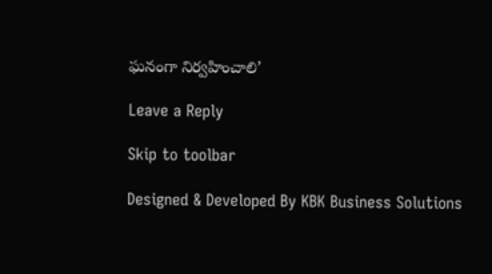ఘనంగా నిర్వహించాలి’

Leave a Reply

Skip to toolbar

Designed & Developed By KBK Business Solutions